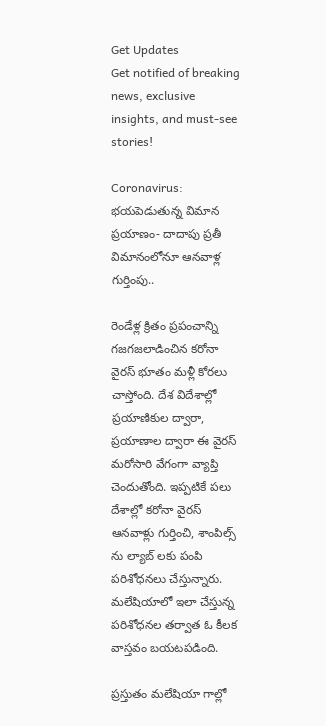Get Updates
Get notified of breaking news, exclusive insights, and must-see stories!

Coronavirus: భయపెడుతున్న విమాన ప్రయాణం- దాదాపు ప్రతీ విమానంలోనూ ఆనవాళ్ల గుర్తింపు..

రెండేళ్ల క్రితం ప్రపంచాన్ని గజగజలాడించిన కరోనా వైరస్ భూతం మళ్లీ కోరలు చాస్తోంది. దేశ విదేశాల్లో ప్రయాణికుల ద్వారా, ప్రయాణాల ద్వారా ఈ వైరస్ మరోసారి వేగంగా వ్యాప్తి చెందుతోంది. ఇప్పటికే పలు దేశాల్లో కరోనా వైరస్ ఆనవాళ్లు గుర్తించి, శాంపిల్స్ ను ల్యాబ్ లకు పంపి పరిశోధనలు చేస్తున్నారు. మలేషియాలో ఇలా చేస్తున్న పరిశోధనల తర్వాత ఓ కీలక వాస్తవం బయటపడింది.

ప్రస్తుతం మలేషియా గాల్లో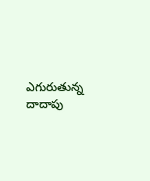ఎగురుతున్న దాదాపు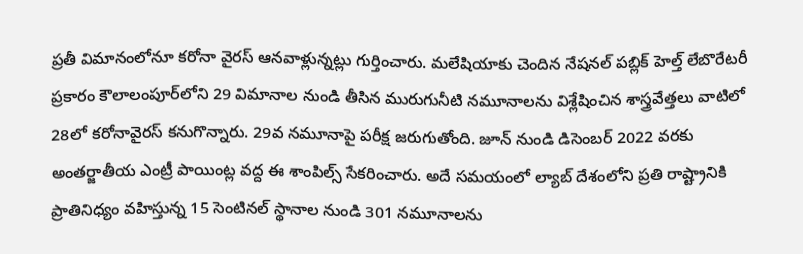ప్రతీ విమానంలోనూ కరోనా వైరస్ ఆనవాళ్లున్నట్లు గుర్తించారు. మలేషియాకు చెందిన నేషనల్ పబ్లిక్ హెల్త్ లేబొరేటరీ ప్రకారం కౌలాలంపూర్‌లోని 29 విమానాల నుండి తీసిన మురుగునీటి నమూనాలను విశ్లేషించిన శాస్త్రవేత్తలు వాటిలో 28లో కరోనావైరస్ కనుగొన్నారు. 29వ నమూనాపై పరీక్ష జరుగుతోంది. జూన్ నుండి డిసెంబర్ 2022 వరకు అంతర్జాతీయ ఎంట్రీ పాయింట్ల వద్ద ఈ శాంపిల్స్ సేకరించారు. అదే సమయంలో ల్యాబ్ దేశంలోని ప్రతి రాష్ట్రానికి ప్రాతినిధ్యం వహిస్తున్న 15 సెంటినల్ స్థానాల నుండి 301 నమూనాలను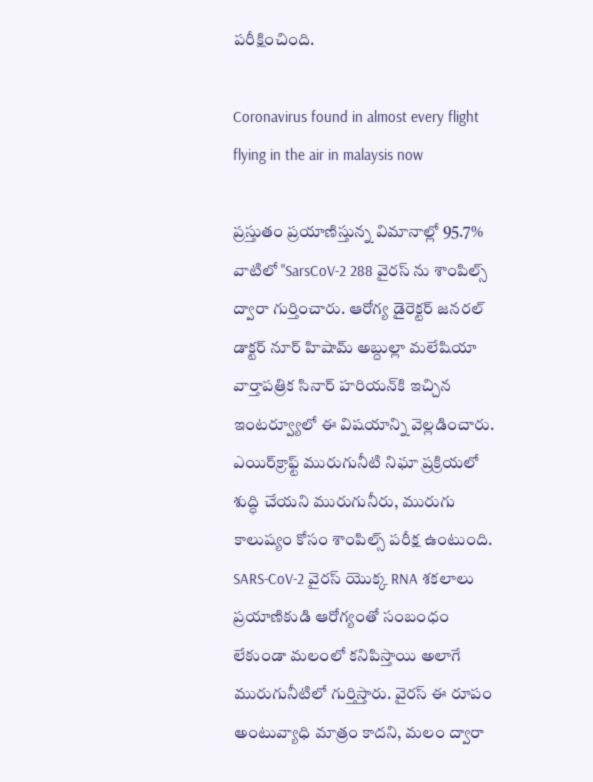పరీక్షించింది.

Coronavirus found in almost every flight flying in the air in malaysis now

ప్రస్తుతం ప్రయాణిస్తున్న విమానాల్లో 95.7% వాటిలో "SarsCoV-2 288 వైరస్ ను శాంపిల్స్ ద్వారా గుర్తించారు. ఆరోగ్య డైరెక్టర్ జనరల్ డాక్టర్ నూర్ హిషామ్ అబ్దుల్లా మలేషియా వార్తాపత్రిక సినార్ హరియన్‌కి ఇచ్చిన ఇంటర్వ్యూలో ఈ విషయాన్ని వెల్లడించారు. ఎయిర్‌క్రాఫ్ట్ మురుగునీటి నిఘా ప్రక్రియలో శుద్ధి చేయని మురుగునీరు, మురుగు కాలుష్యం కోసం శాంపిల్స్ పరీక్ష ఉంటుంది. SARS-CoV-2 వైరస్ యొక్క RNA శకలాలు ప్రయాణికుడి ఆరోగ్యంతో సంబంధం లేకుండా మలంలో కనిపిస్తాయి అలాగే మురుగునీటిలో గుర్తిస్తారు. వైరస్ ఈ రూపం అంటువ్యాధి మాత్రం కాదని, మలం ద్వారా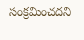సంక్రమించదని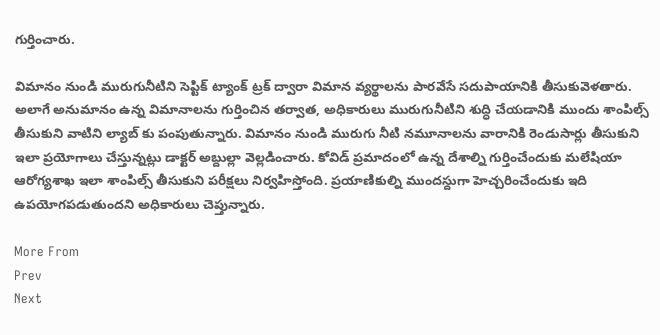గుర్తించారు.

విమానం నుండి మురుగునీటిని సెప్టిక్ ట్యాంక్ ట్రక్ ద్వారా విమాన వ్యర్థాలను పారవేసే సదుపాయానికి తీసుకువెళతారు. అలాగే అనుమానం ఉన్న విమానాలను గుర్తించిన తర్వాత, అధికారులు మురుగునీటిని శుద్ధి చేయడానికి ముందు శాంపిల్స్ తీసుకుని వాటిని ల్యాబ్ కు పంపుతున్నారు. విమానం నుండి మురుగు నీటి నమూనాలను వారానికి రెండుసార్లు తీసుకుని ఇలా ప్రయోగాలు చేస్తున్నట్లు డాక్టర్ అబ్దుల్లా వెల్లడించారు. కోవిడ్ ప్రమాదంలో ఉన్న దేశాల్ని గుర్తించేందుకు మలేషియా ఆరోగ్యశాఖ ఇలా శాంపిల్స్ తీసుకుని పరీక్షలు నిర్వహిస్తోంది. ప్రయాణికుల్ని ముందస్దుగా హెచ్చరించేందుకు ఇది ఉపయోగపడుతుందని అధికారులు చెప్తున్నారు.

More From
Prev
Next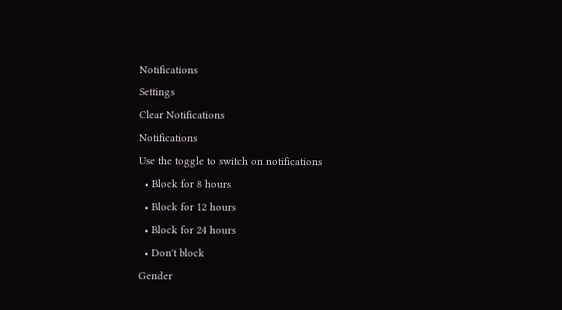Notifications
Settings
Clear Notifications
Notifications
Use the toggle to switch on notifications
  • Block for 8 hours
  • Block for 12 hours
  • Block for 24 hours
  • Don't block
Gender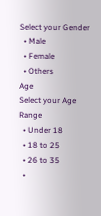Select your Gender
  • Male
  • Female
  • Others
Age
Select your Age Range
  • Under 18
  • 18 to 25
  • 26 to 35
  •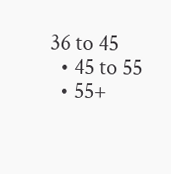36 to 45
  • 45 to 55
  • 55+